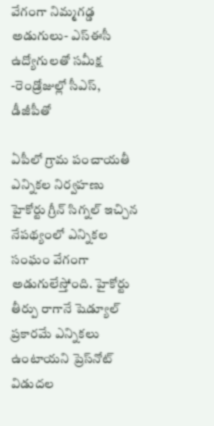వేగంగా నిమ్మగడ్డ అడుగులు- ఎస్‌ఈసీ ఉద్యోగులతో సమీక్ష -రెండ్రోజుల్లో సీఎస్‌, డీజీపీతో

ఏపీలో గ్రామ పంచాయతీ ఎన్నికల నిర్వహణు హైకోర్టు గ్రీన్‌ సిగ్నల్‌ ఇచ్చిన నేపథ్యంలో ఎన్నికల సంఘం వేగంగా అడుగులేస్తోంది. హైకోర్టు తీర్పు రాగానే షెడ్యూల్‌ ప్రకారమే ఎన్నికలు ఉంటాయని ప్రెస్‌నోట్ విడుదల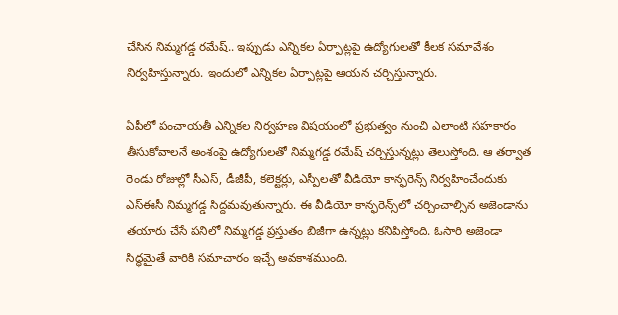చేసిన నిమ్మగడ్డ రమేష్.. ఇప్పుడు ఎన్నికల ఏర్పాట్లపై ఉద్యోగులతో కీలక సమావేశం నిర్వహిస్తున్నారు. ఇందులో ఎన్నికల ఏర్పాట్లపై ఆయన చర్చిస్తున్నారు.

ఏపీలో పంచాయతీ ఎన్నికల నిర్వహణ విషయంలో ప్రభుత్వం నుంచి ఎలాంటి సహకారం తీసుకోవాలనే అంశంపై ఉద్యోగులతో నిమ్మగడ్డ రమేష్‌ చర్చిస్తున్నట్లు తెలుస్తోంది. ఆ తర్వాత రెండు రోజుల్లో సీఎస్‌, డీజీపీ, కలెక్టర్లు, ఎస్పీలతో వీడియో కాన్ఫరెన్స్‌ నిర్వహించేందుకు ఎస్‌ఈసీ నిమ్మగడ్డ సిద్దమవుతున్నారు. ఈ వీడియో కాన్ఫరెన్స్‌లో చర్చించాల్సిన అజెండాను తయారు చేసే పనిలో నిమ్మగడ్డ ప్రస్తుతం బిజీగా ఉన్నట్లు కనిపిస్తోంది. ఓసారి అజెండా సిద్ధమైతే వారికి సమాచారం ఇచ్చే అవకాశముంది.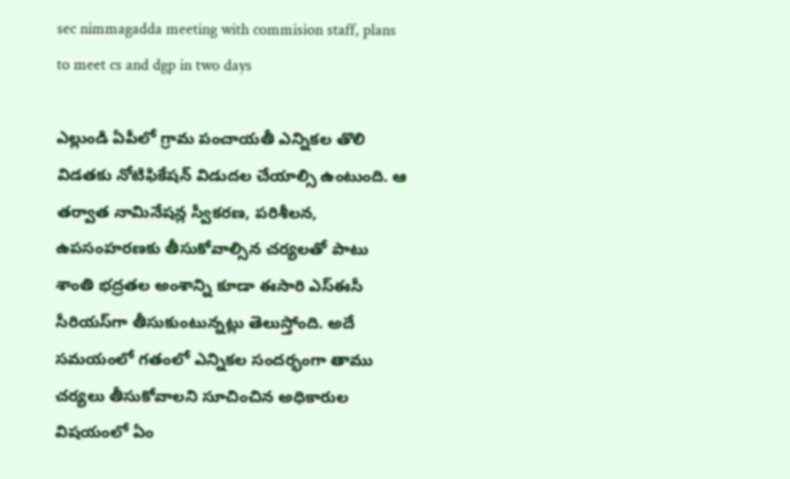sec nimmagadda meeting with commision staff, plans to meet cs and dgp in two days

ఎల్లుండి ఏపీలో గ్రామ పంచాయతీ ఎన్నికల తొలి విడతకు నోటిఫికేషన్‌ విడుదల చేయాల్సి ఉంటుంది. ఆ తర్వాత నామినేషన్ల స్వీకరణ, పరిశీలన, ఉపసంహరణకు తీసుకోవాల్సిన చర్యలతో పాటు శాంతి భద్రతల అంశాన్ని కూడా ఈసారి ఎస్‌ఈసీ సీరియస్‌గా తీసుకుంటున్నట్లు తెలుస్తోంది. అదే సమయంలో గతంలో ఎన్నికల సందర్భంగా తాము చర్యలు తీసుకోవాలని సూచించిన అధికారుల విషయంలో ఏం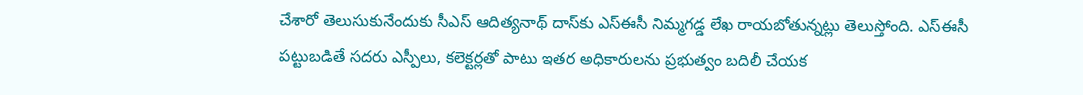చేశారో తెలుసుకునేందుకు సీఎస్‌ ఆదిత్యనాథ్‌ దాస్‌కు ఎస్‌ఈసీ నిమ్మగడ్డ లేఖ రాయబోతున్నట్లు తెలుస్తోంది. ఎస్‌ఈసీ పట్టుబడితే సదరు ఎస్పీలు, కలెక్టర్లతో పాటు ఇతర అధికారులను ప్రభుత్వం బదిలీ చేయక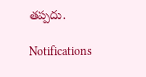తప్పదు.

Notifications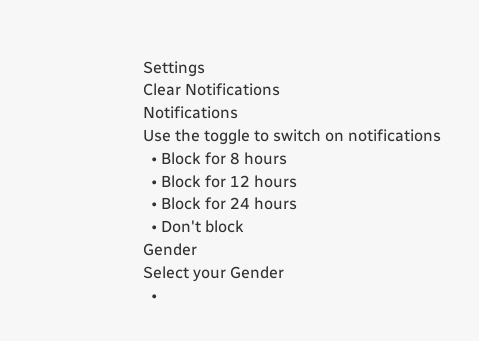Settings
Clear Notifications
Notifications
Use the toggle to switch on notifications
  • Block for 8 hours
  • Block for 12 hours
  • Block for 24 hours
  • Don't block
Gender
Select your Gender
  •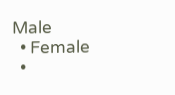Male
  • Female
  •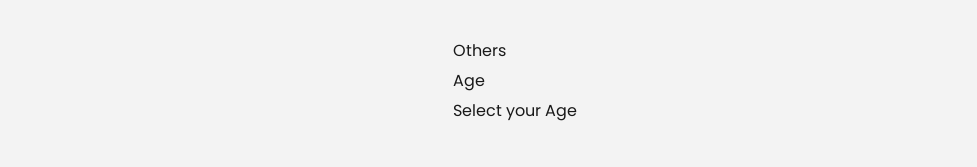Others
Age
Select your Age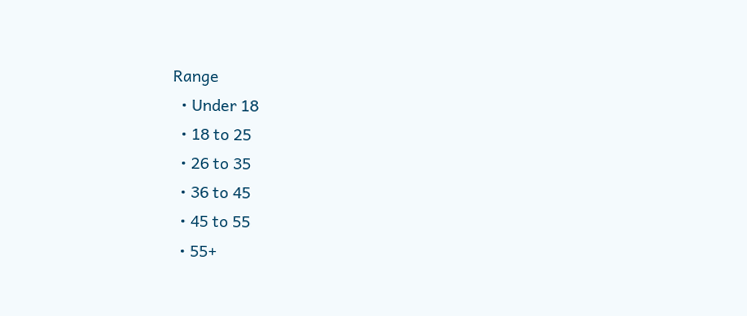Range
  • Under 18
  • 18 to 25
  • 26 to 35
  • 36 to 45
  • 45 to 55
  • 55+